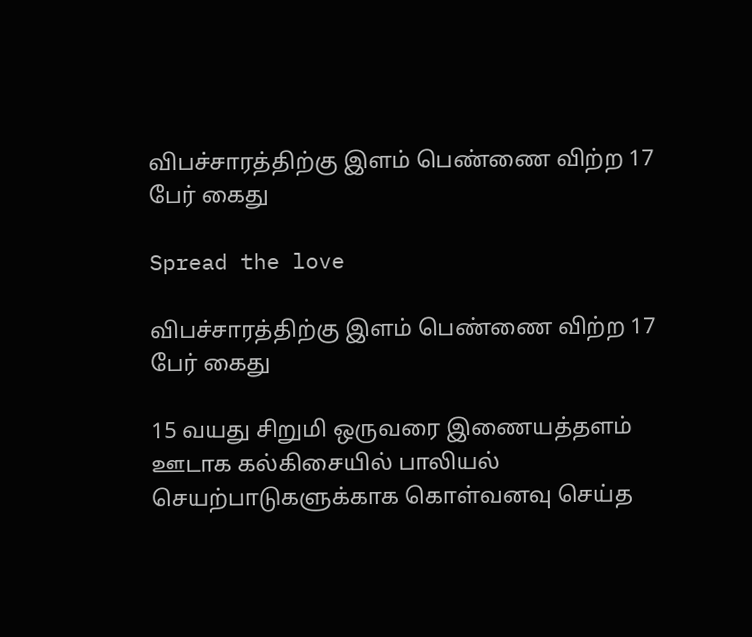விபச்சாரத்திற்கு இளம் பெண்ணை விற்ற 17 பேர் கைது

Spread the love

விபச்சாரத்திற்கு இளம் பெண்ணை விற்ற 17 பேர் கைது

15 வயது சிறுமி ஒருவரை இணையத்தளம் ஊடாக கல்கிசையில் பாலியல் செயற்பாடுகளுக்காக கொள்வனவு செய்த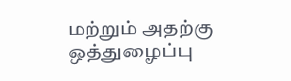மற்றும் அதற்கு ஒத்துழைப்பு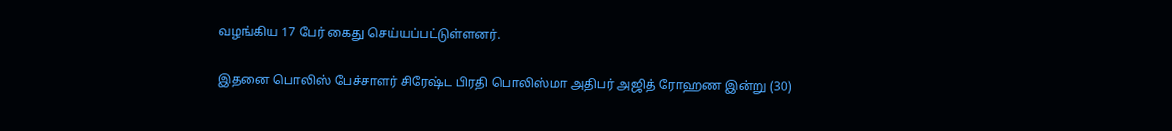வழங்கிய 17 பேர் கைது செய்யப்பட்டுள்ளனர்.

இதனை பொலிஸ் பேச்சாளர் சிரேஷ்ட பிரதி பொலிஸ்மா அதிபர் அஜித் ரோஹண இன்று (30)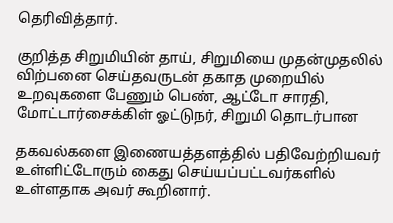தெரிவித்தார்.

குறித்த சிறுமியின் தாய், சிறுமியை முதன்முதலில் விற்பனை செய்தவருடன் தகாத முறையில் உறவுகளை பேணும் பெண், ஆட்டோ சாரதி, மோட்டார்சைக்கிள் ஓட்டுநர், சிறுமி தொடர்பான

தகவல்களை இணையத்தளத்தில் பதிவேற்றியவர் உள்ளிட்டோரும் கைது செய்யப்பட்டவர்களில் உள்ளதாக அவர் கூறினார்.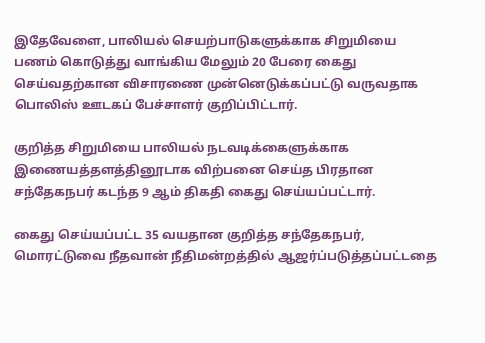இதேவேளை, பாலியல் செயற்பாடுகளுக்காக சிறுமியை பணம் கொடுத்து வாங்கிய மேலும் 20 பேரை கைது செய்வதற்கான விசாரணை முன்னெடுக்கப்பட்டு வருவதாக பொலிஸ் ஊடகப் பேச்சாளர் குறிப்பிட்டார்.

குறித்த சிறுமியை பாலியல் நடவடிக்கைளுக்காக இணையத்தளத்தினூடாக விற்பனை செய்த பிரதான சந்தேகநபர் கடந்த 9 ஆம் திகதி கைது செய்யப்பட்டார்.

கைது செய்யப்பட்ட 35 வயதான குறித்த சந்தேகநபர், மொரட்டுவை நீதவான் நீதிமன்றத்தில் ஆஜர்ப்படுத்தப்பட்டதை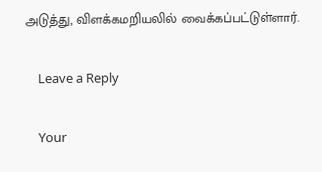அடுத்து, விளக்கமறியலில் வைக்கப்பட்டுள்ளார்.

    Leave a Reply

    Your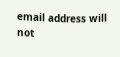email address will not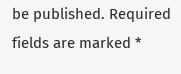be published. Required fields are marked *